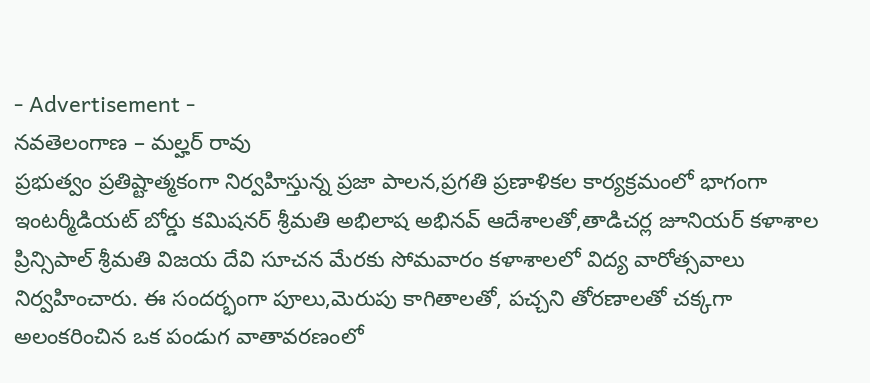- Advertisement -
నవతెలంగాణ – మల్హర్ రావు
ప్రభుత్వం ప్రతిష్టాత్మకంగా నిర్వహిస్తున్న ప్రజా పాలన,ప్రగతి ప్రణాళికల కార్యక్రమంలో భాగంగా ఇంటర్మీడియట్ బోర్డు కమిషనర్ శ్రీమతి అభిలాష అభినవ్ ఆదేశాలతో,తాడిచర్ల జూనియర్ కళాశాల ప్రిన్సిపాల్ శ్రీమతి విజయ దేవి సూచన మేరకు సోమవారం కళాశాలలో విద్య వారోత్సవాలు నిర్వహించారు. ఈ సందర్భంగా పూలు,మెరుపు కాగితాలతో, పచ్చని తోరణాలతో చక్కగా అలంకరించిన ఒక పండుగ వాతావరణంలో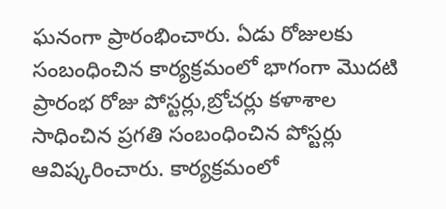ఘనంగా ప్రారంభించారు. ఏడు రోజులకు సంబంధించిన కార్యక్రమంలో భాగంగా మొదటి ప్రారంభ రోజు పోస్టర్లు,బ్రోచర్లు కళాశాల సాధించిన ప్రగతి సంబంధించిన పోస్టర్లు ఆవిష్కరించారు. కార్యక్రమంలో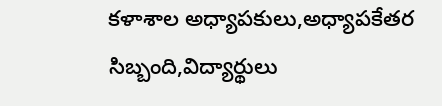కళాశాల అధ్యాపకులు,అధ్యాపకేతర సిబ్బంది,విద్యార్థులు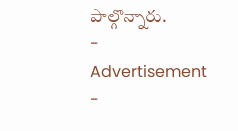పాల్గొన్నారు.
- Advertisement -